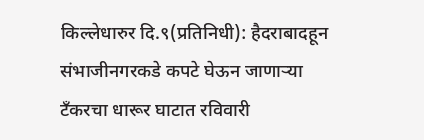किल्लेधारुर दि.९(प्रतिनिधी): हैदराबादहून संभाजीनगरकडे कपटे घेऊन जाणाऱ्या टँकरचा धारूर घाटात रविवारी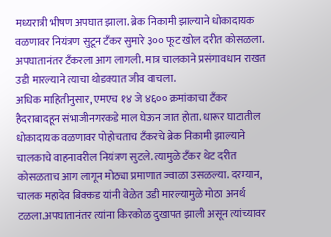मध्यरात्री भीषण अपघात झाला. ब्रेक निकामी झाल्याने धोकादायक वळणावर नियंत्रण सुटून टँकर सुमारे ३०० फूट खोल दरीत कोसळला. अपघातानंतर टँकरला आग लागली. मात्र चालकाने प्रसंगावधान राखत उडी मारल्याने त्याचा थोडक्यात जीव वाचला.
अधिक माहितीनुसार, एमएच १४ जे ४६०० क्रमांकाचा टँकर हैदराबादहून संभाजीनगरकडे माल घेऊन जात होता. धारूर घाटातील धोकादायक वळणावर पोहोचताच टँकरचे ब्रेक निकामी झाल्याने चालकाचे वाहनावरील नियंत्रण सुटले. त्यामुळे टँकर थेट दरीत कोसळताच आग लागून मोठ्या प्रमाणात ज्वाळा उसळल्या. दरम्यान, चालक महादेव बिक्कड यांनी वेळेत उडी मारल्यामुळे मोठा अनर्थ टळला.अपघातानंतर त्यांना किरकोळ दुखापत झाली असून त्यांच्यावर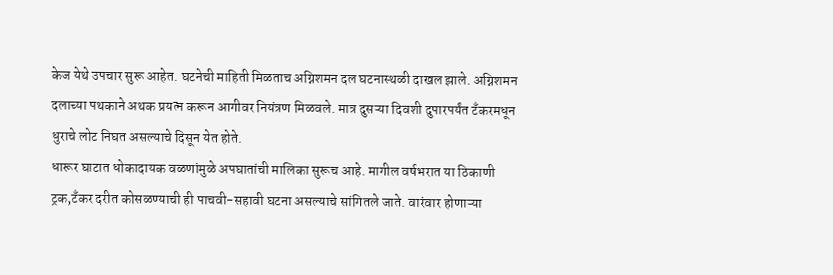केज येथे उपचार सुरू आहेत. घटनेची माहिती मिळताच अग्निशमन दल घटनास्थळी दाखल झाले. अग्निशमन दलाच्या पथकाने अथक प्रयत्न करून आगीवर नियंत्रण मिळवले. मात्र दुसऱ्या दिवशी दुपारपर्यंत टँकरमधून धुराचे लोट निघत असल्याचे दिसून येत होते.
धारूर घाटात धोकादायक वळणांमुळे अपघातांची मालिका सुरूच आहे. मागील वर्षभरात या ठिकाणी ट्रक,टँकर दरीत कोसळण्याची ही पाचवी-सहावी घटना असल्याचे सांगितले जाते. वारंवार होणाऱ्या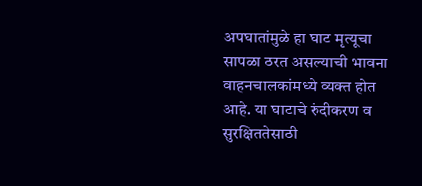अपघातांमुळे हा घाट मृत्यूचा सापळा ठरत असल्याची भावना वाहनचालकांमध्ये व्यक्त होत आहे. या घाटाचे रुंदीकरण व सुरक्षिततेसाठी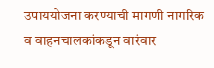उपाययोजना करण्याची मागणी नागरिक व वाहनचालकांकडून वारंवार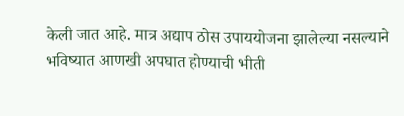केली जात आहे. मात्र अद्याप ठोस उपाययोजना झालेल्या नसल्याने भविष्यात आणखी अपघात होण्याची भीती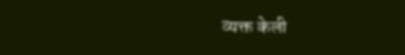व्यक्त केली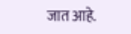जात आहे.